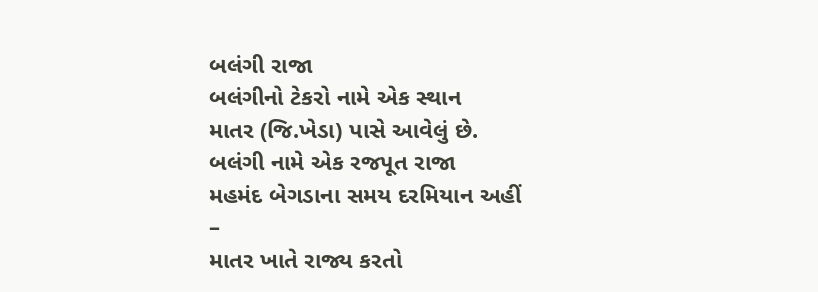બલંગી રાજા
બલંગીનો ટેકરો નામે એક સ્થાન
માતર (જિ.ખેડા) પાસે આવેલું છે.
બલંગી નામે એક રજપૂત રાજા
મહમંદ બેગડાના સમય દરમિયાન અહીં
–
માતર ખાતે રાજ્ય કરતો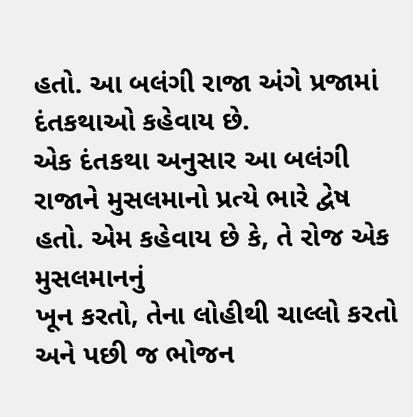હતો. આ બલંગી રાજા અંગે પ્રજામાં દંતકથાઓ કહેવાય છે.
એક દંતકથા અનુસાર આ બલંગી
રાજાને મુસલમાનો પ્રત્યે ભારે દ્વેષ હતો. એમ કહેવાય છે કે, તે રોજ એક મુસલમાનનું
ખૂન કરતો, તેના લોહીથી ચાલ્લો કરતો અને પછી જ ભોજન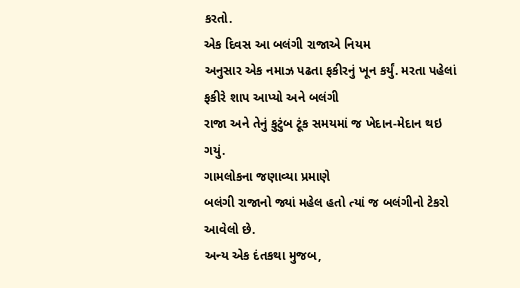કરતો.
એક દિવસ આ બલંગી રાજાએ નિયમ
અનુસાર એક નમાઝ પઢતા ફકીરનું ખૂન કર્યું. મરતા પહેલાં ફકીરે શાપ આપ્યો અને બલંગી
રાજા અને તેનું કુટુંબ ટૂંક સમયમાં જ ખેદાન-મેદાન થઇ ગયું.
ગામલોકના જણાવ્યા પ્રમાણે
બલંગી રાજાનો જ્યાં મહેલ હતો ત્યાં જ બલંગીનો ટેકરો આવેલો છે.
અન્ય એક દંતકથા મુજબ,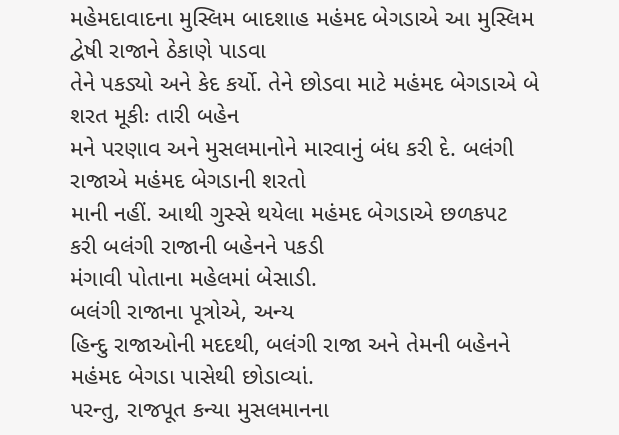મહેમદાવાદના મુસ્લિમ બાદશાહ મહંમદ બેગડાએ આ મુસ્લિમ દ્વેષી રાજાને ઠેકાણે પાડવા
તેને પકડ્યો અને કેદ કર્યો. તેને છોડવા માટે મહંમદ બેગડાએ બે શરત મૂકીઃ તારી બહેન
મને પરણાવ અને મુસલમાનોને મારવાનું બંધ કરી દે. બલંગી રાજાએ મહંમદ બેગડાની શરતો
માની નહીં. આથી ગુસ્સે થયેલા મહંમદ બેગડાએ છળકપટ કરી બલંગી રાજાની બહેનને પકડી
મંગાવી પોતાના મહેલમાં બેસાડી.
બલંગી રાજાના પૂત્રોએ, અન્ય
હિન્દુ રાજાઓની મદદથી, બલંગી રાજા અને તેમની બહેનને મહંમદ બેગડા પાસેથી છોડાવ્યાં.
પરન્તુ, રાજપૂત કન્યા મુસલમાનના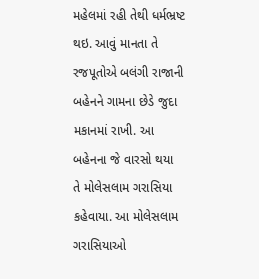મહેલમાં રહી તેથી ધર્મભ્રષ્ટ થઇ. આવું માનતા તે
રજપૂતોએ બલંગી રાજાની બહેનને ગામના છેડે જુદા મકાનમાં રાખી. આ બહેનના જે વારસો થયા
તે મોલેસલામ ગરાસિયા કહેવાયા. આ મોલેસલામ ગરાસિયાઓ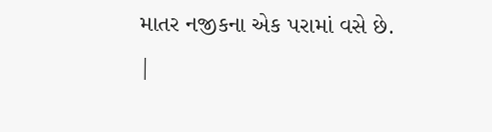માતર નજીકના એક પરામાં વસે છે.
|